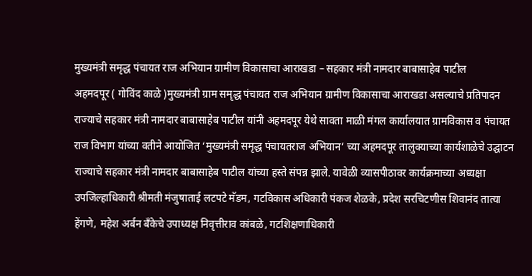मुख्यमंत्री समृद्ध पंचायत राज अभियान ग्रामीण विकासाचा आराखडा – सहकार मंत्री नामदार बाबासाहेब पाटील
अहमदपूर ( गोविंद काळे )मुख्यमंत्री ग्राम समृद्ध पंचायत राज अभियान ग्रामीण विकासाचा आराखडा असल्याचे प्रतिपादन राज्याचे सहकार मंत्री नामदार बाबासाहेब पाटील यांनी अहमदपूर येथे सावता माळी मंगल कार्यालयात ग्रामविकास व पंचायत राज विभाग यांच्या वतीने आयोजित ‘मुख्यमंत्री समृद्ध पंचायतराज अभियान’ च्या अहमदपूर तालुक्याच्या कार्यशाळेचे उद्घाटन राज्याचे सहकार मंत्री नामदार बाबासाहेब पाटील यांच्या हस्ते संपन्न झाले. यावेळी व्यासपीठावर कार्यक्रमाच्या अध्यक्षा उपजिल्हाधिकारी श्रीमती मंजुषाताई लटपटे मॅडम, गटविकास अधिकारी पंकज शेळके, प्रदेश सरचिटणीस शिवानंद तात्या हेंगणे, महेश अर्बन बँकेचे उपाध्यक्ष निवृत्तीराव कांबळे, गटशिक्षणाधिकारी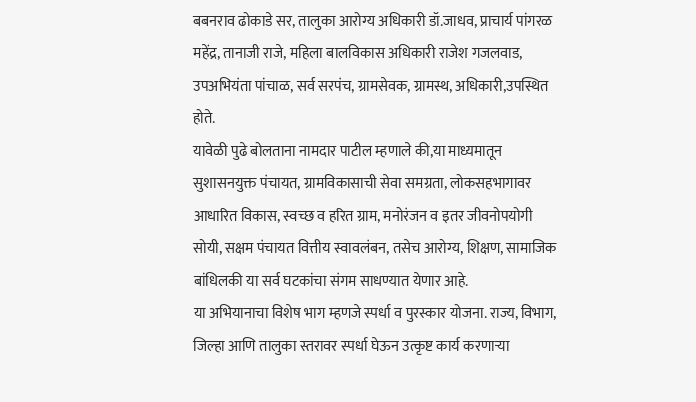बबनराव ढोकाडे सर, तालुका आरोग्य अधिकारी डॉ.जाधव, प्राचार्य पांगरळ महेंद्र, तानाजी राजे, महिला बालविकास अधिकारी राजेश गजलवाड, उपअभियंता पांचाळ, सर्व सरपंच, ग्रामसेवक, ग्रामस्थ, अधिकारी,उपस्थित होते.
यावेळी पुढे बोलताना नामदार पाटील म्हणाले की,या माध्यमातून सुशासनयुक्त पंचायत, ग्रामविकासाची सेवा समग्रता, लोकसहभागावर आधारित विकास, स्वच्छ व हरित ग्राम, मनोरंजन व इतर जीवनोपयोगी सोयी, सक्षम पंचायत वित्तीय स्वावलंबन, तसेच आरोग्य, शिक्षण, सामाजिक बांधिलकी या सर्व घटकांचा संगम साधण्यात येणार आहे.
या अभियानाचा विशेष भाग म्हणजे स्पर्धा व पुरस्कार योजना. राज्य, विभाग, जिल्हा आणि तालुका स्तरावर स्पर्धा घेऊन उत्कृष्ट कार्य करणाऱ्या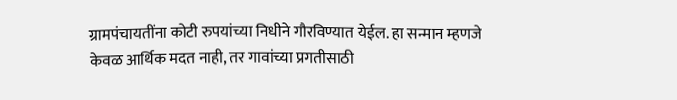ग्रामपंचायतींना कोटी रुपयांच्या निधीने गौरविण्यात येईल. हा सन्मान म्हणजे केवळ आर्थिक मदत नाही, तर गावांच्या प्रगतीसाठी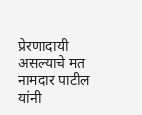प्रेरणादायी असल्याचे मत नामदार पाटील यांनी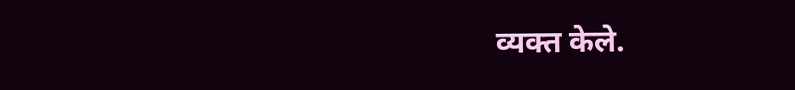व्यक्त केले.